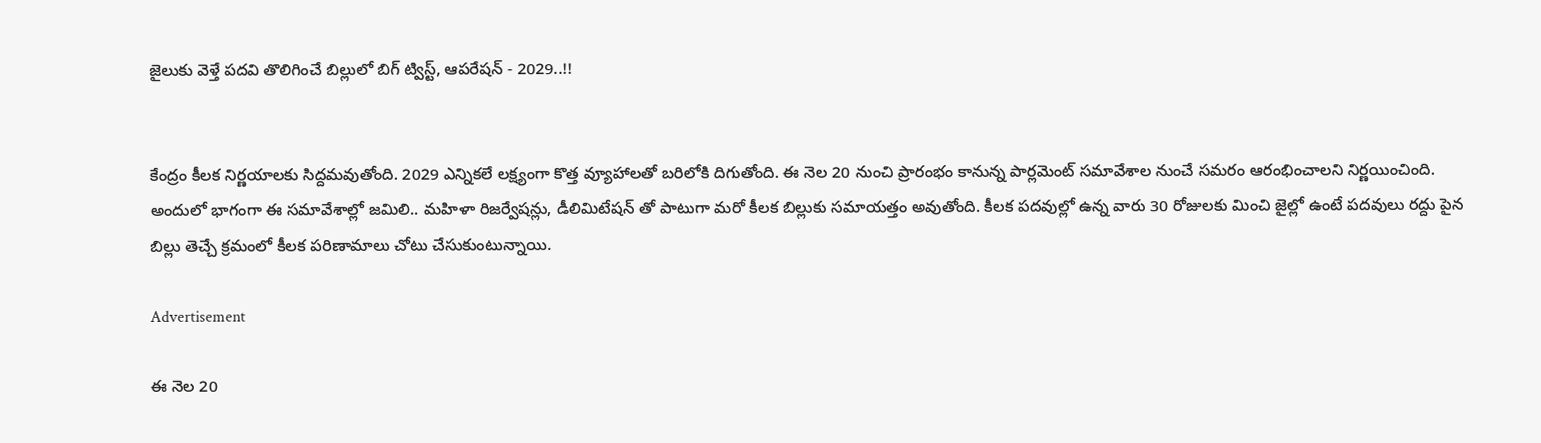జైలుకు వెళ్తే పదవి తొలిగించే బిల్లులో బిగ్ ట్విస్ట్, ఆపరేషన్ - 2029..!!


కేంద్రం కీలక నిర్ణయాలకు సిద్దమవుతోంది. 2029 ఎన్నికలే లక్ష్యంగా కొత్త వ్యూహాలతో బరిలోకి దిగుతోంది. ఈ నెల 20 నుంచి ప్రారంభం కానున్న పార్లమెంట్ సమావేశాల నుంచే సమరం ఆరంభించాలని నిర్ణయించింది. అందులో భాగంగా ఈ సమావేశాల్లో జమిలి.. మహిళా రిజర్వేషన్లు, డీలిమిటేషన్ తో పాటుగా మరో కీలక బిల్లుకు సమాయత్తం అవుతోంది. కీలక పదవుల్లో ఉన్న వారు 30 రోజులకు మించి జైల్లో ఉంటే పదవులు రద్దు పైన బిల్లు తెచ్చే క్రమంలో కీలక పరిణామాలు చోటు చేసుకుంటున్నాయి.

Advertisement

ఈ నెల 20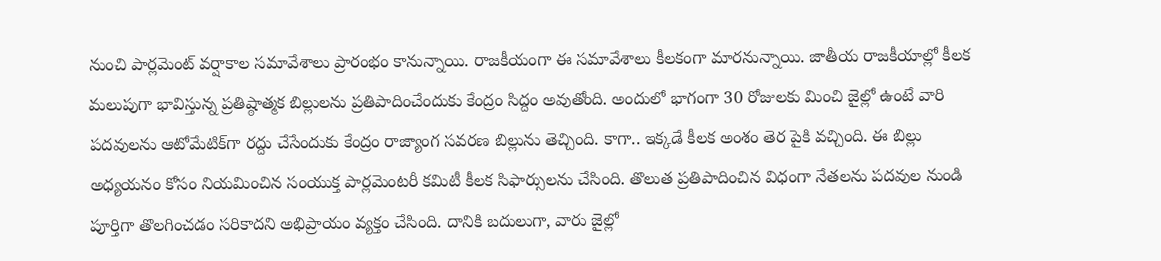నుంచి పార్లమెంట్ వర్షాకాల సమావేశాలు ప్రారంభం కానున్నాయి. రాజకీయంగా ఈ సమావేశాలు కీలకంగా మారనున్నాయి. జాతీయ రాజకీయాల్లో కీలక మలుపుగా భావిస్తున్న ప్రతిష్ఠాత్మక బిల్లులను ప్రతిపాదించేందుకు కేంద్రం సిద్దం అవుతోంది. అందులో భాగంగా 30 రోజులకు మించి జైల్లో ఉంటే వారి పదవులను ఆటోమేటిక్‌గా రద్దు చేసేందుకు కేంద్రం రాజ్యాంగ సవరణ బిల్లును తెచ్చింది. కాగా.. ఇక్కడే కీలక అంశం తెర పైకి వచ్చింది. ఈ బిల్లు అధ్యయనం కోసం నియమించిన సంయుక్త పార్లమెంటరీ కమిటీ కీలక సిఫార్సులను చేసింది. తొలుత ప్రతిపాదించిన విధంగా నేతలను పదవుల నుండి పూర్తిగా తొలగించడం సరికాదని అభిప్రాయం వ్యక్తం చేసింది. దానికి బదులుగా, వారు జైల్లో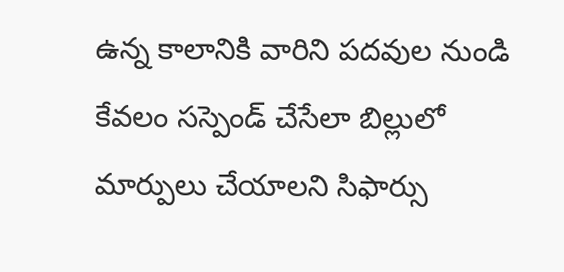ఉన్న కాలానికి వారిని పదవుల నుండి కేవలం సస్పెండ్ చేసేలా బిల్లులో మార్పులు చేయాలని సిఫార్సు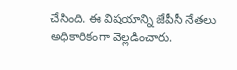చేసింది. ఈ విషయాన్ని జేపీసీ నేతలు అధికారికంగా వెల్లడించారు.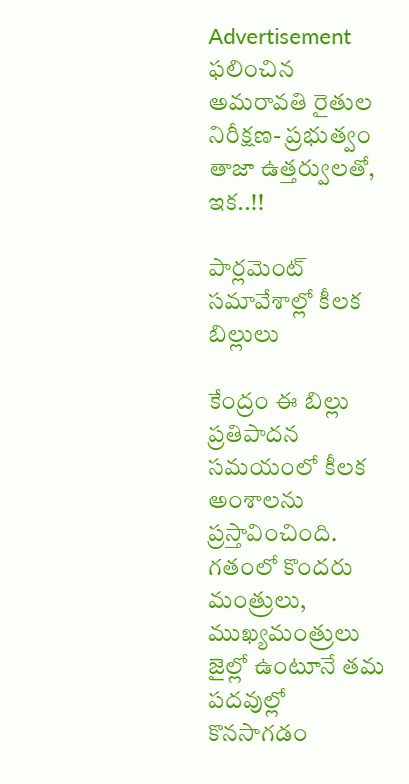Advertisement
ఫలించిన అమరావతి రైతుల నిరీక్షణ- ప్రభుత్వం తాజా ఉత్తర్వులతో, ఇక..!!

పార్లమెంట్ సమావేశాల్లో కీలక బిల్లులు

కేంద్రం ఈ బిల్లు ప్రతిపాదన సమయంలో కీలక అంశాలను ప్రస్తావించింది. గతంలో కొందరు మంత్రులు, ముఖ్యమంత్రులు జైల్లో ఉంటూనే తమ పదవుల్లో కొనసాగడం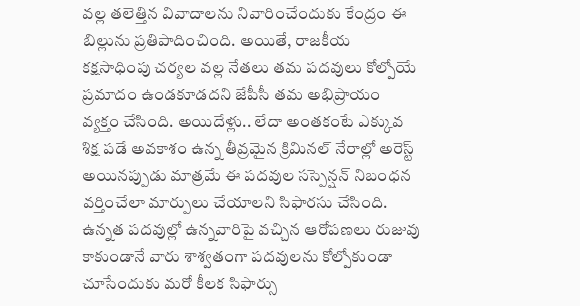వల్ల తలెత్తిన వివాదాలను నివారించేందుకు కేంద్రం ఈ బిల్లును ప్రతిపాదించింది. అయితే, రాజకీయ కక్షసాధింపు చర్యల వల్ల నేతలు తమ పదవులు కోల్పోయే ప్రమాదం ఉండకూడదని జేపీసీ తమ అభిప్రాయం వ్యక్తం చేసింది. అయిదేళ్లు.. లేదా అంతకంటే ఎక్కువ శిక్ష పడే అవకాశం ఉన్న తీవ్రమైన క్రిమినల్ నేరాల్లో అరెస్ట్ అయినప్పుడు మాత్రమే ఈ పదవుల సస్పెన్షన్ నిబంధన వర్తించేలా మార్పులు చేయాలని సిఫారసు చేసింది. ఉన్నత పదవుల్లో ఉన్నవారిపై వచ్చిన ఆరోపణలు రుజువు కాకుండానే వారు శాశ్వతంగా పదవులను కోల్పోకుండా చూసేందుకు మరో కీలక సిఫార్సు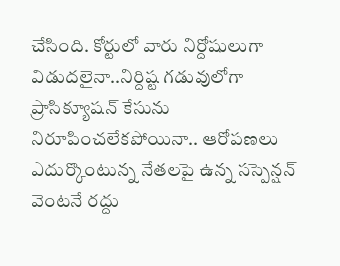చేసింది. కోర్టులో వారు నిర్దోషులుగా విడుదలైనా..నిర్దిష్ట గడువులోగా ప్రాసిక్యూషన్ కేసును నిరూపించలేకపోయినా.. ఆరోపణలు ఎదుర్కొంటున్న నేతలపై ఉన్న సస్పెన్షన్ వెంటనే రద్దు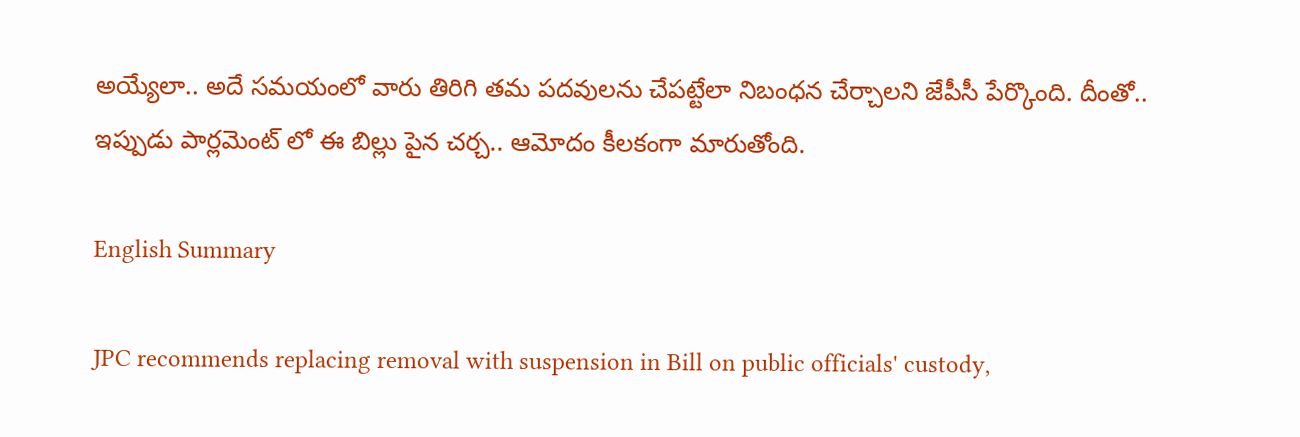అయ్యేలా.. అదే సమయంలో వారు తిరిగి తమ పదవులను చేపట్టేలా నిబంధన చేర్చాలని జేపీసీ పేర్కొంది. దీంతో.. ఇప్పుడు పార్లమెంట్ లో ఈ బిల్లు పైన చర్చ.. ఆమోదం కీలకంగా మారుతోంది.

English Summary

JPC recommends replacing removal with suspension in Bill on public officials' custody,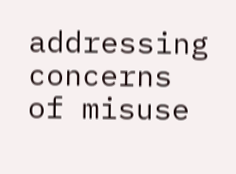addressing concerns of misuse